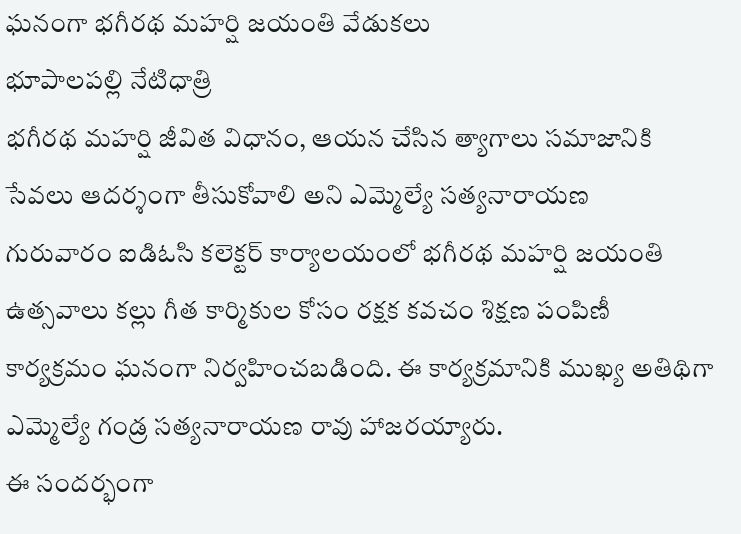ఘనంగా భగీరథ మహర్షి జయంతి వేడుకలు
భూపాలపల్లి నేటిధాత్రి
భగీరథ మహర్షి జీవిత విధానం, ఆయన చేసిన త్యాగాలు సమాజానికి సేవలు ఆదర్శంగా తీసుకోవాలి అని ఎమ్మెల్యే సత్యనారాయణ
గురువారం ఐడిఓసి కలెక్టర్ కార్యాలయంలో భగీరథ మహర్షి జయంతి ఉత్సవాలు కల్లు గీత కార్మికుల కోసం రక్షక కవచం శిక్షణ పంపిణీ కార్యక్రమం ఘనంగా నిర్వహించబడింది. ఈ కార్యక్రమానికి ముఖ్య అతిథిగా ఎమ్మెల్యే గండ్ర సత్యనారాయణ రావు హాజరయ్యారు.
ఈ సందర్భంగా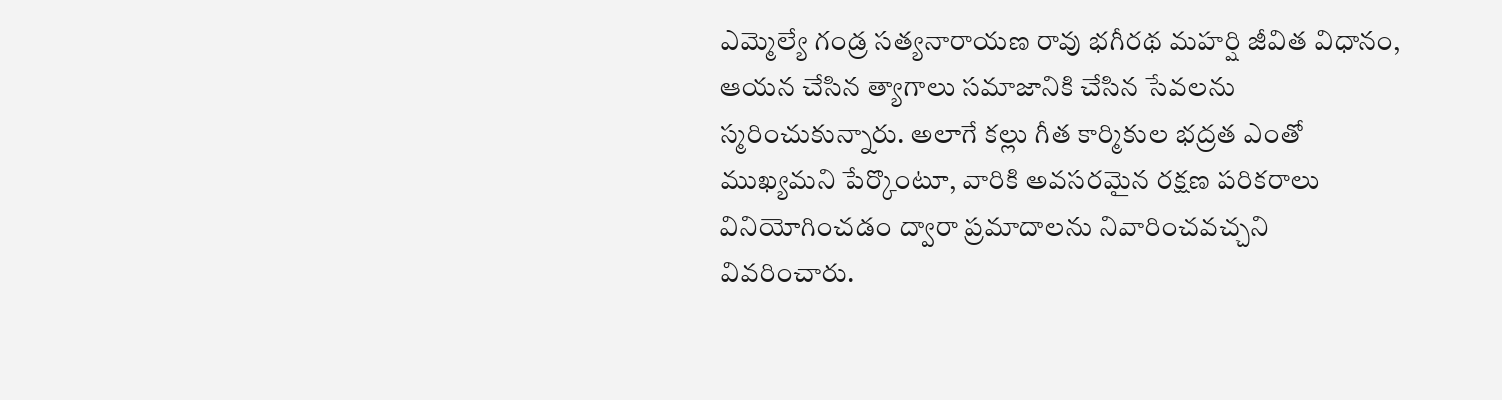ఎమ్మెల్యే గండ్ర సత్యనారాయణ రావు భగీరథ మహర్షి జీవిత విధానం, ఆయన చేసిన త్యాగాలు సమాజానికి చేసిన సేవలను స్మరించుకున్నారు. అలాగే కల్లు గీత కార్మికుల భద్రత ఎంతో ముఖ్యమని పేర్కొంటూ, వారికి అవసరమైన రక్షణ పరికరాలు వినియోగించడం ద్వారా ప్రమాదాలను నివారించవచ్చని వివరించారు.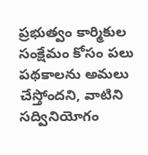ప్రభుత్వం కార్మికుల సంక్షేమం కోసం పలు పథకాలను అమలు చేస్తోందని, వాటిని సద్వినియోగం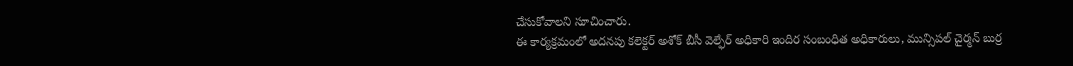చేసుకోవాలని సూచించారు.
ఈ కార్యక్రమంలో అదనపు కలెక్టర్ అశోక్ బీసీ వెల్ఫేర్ అధికారి ఇందిర సంబంధిత అధికారులు, మున్సిపల్ చైర్మన్ బుర్ర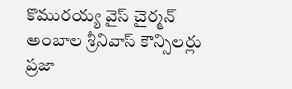కొమురయ్య వైస్ చైర్మన్ అంబాల శ్రీనివాస్ కౌన్సిలర్లు ప్రజా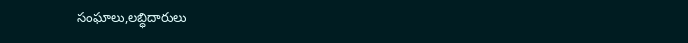సంఘాలు,లబ్ధిదారులు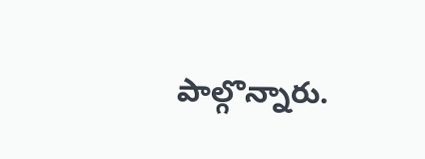పాల్గొన్నారు.